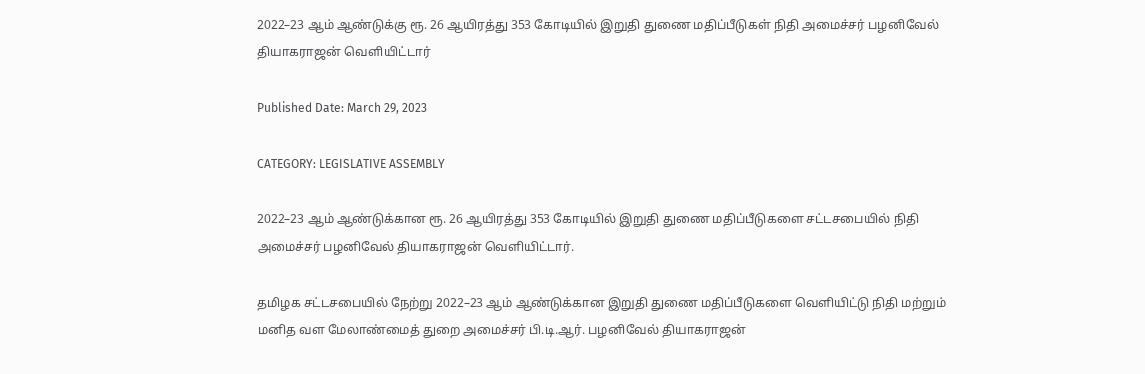2022–23 ஆம் ஆண்டுக்கு ரூ. 26 ஆயிரத்து 353 கோடியில் இறுதி துணை மதிப்பீடுகள் நிதி அமைச்சர் பழனிவேல் தியாகராஜன் வெளியிட்டார்

Published Date: March 29, 2023

CATEGORY: LEGISLATIVE ASSEMBLY

2022–23 ஆம் ஆண்டுக்கான ரூ. 26 ஆயிரத்து 353 கோடியில் இறுதி துணை மதிப்பீடுகளை சட்டசபையில் நிதி அமைச்சர் பழனிவேல் தியாகராஜன் வெளியிட்டார்.

தமிழக சட்டசபையில் நேற்று 2022–23 ஆம் ஆண்டுக்கான இறுதி துணை மதிப்பீடுகளை வெளியிட்டு நிதி மற்றும் மனித வள மேலாண்மைத் துறை அமைச்சர் பி.டி.ஆர். பழனிவேல் தியாகராஜன்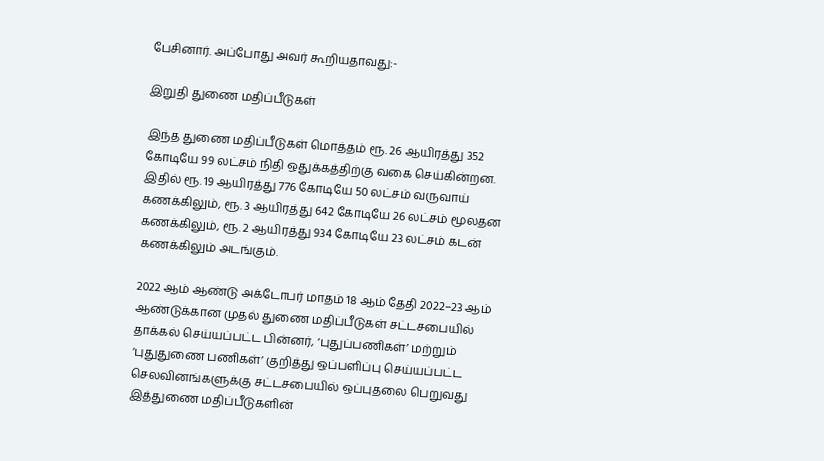பேசினார். அப்போது அவர் கூறியதாவது:-

இறுதி துணை மதிப்பீடுகள்

இந்த துணை மதிப்பீடுகள் மொத்தம் ரூ. 26 ஆயிரத்து 352 கோடியே 99 லட்சம் நிதி ஒதுக்கத்திற்கு வகை செய்கின்றன. இதில் ரூ. 19 ஆயிரத்து 776 கோடியே 50 லட்சம் வருவாய் கணக்கிலும், ரூ. 3 ஆயிரத்து 642 கோடியே 26 லட்சம் மூலதன கணக்கிலும், ரூ. 2 ஆயிரத்து 934 கோடியே 23 லட்சம் கடன் கணக்கிலும் அடங்கும்.

2022 ஆம் ஆண்டு அக்டோபர் மாதம் 18 ஆம் தேதி 2022–23 ஆம் ஆண்டுக்கான முதல் துணை மதிப்பீடுகள் சட்டசபையில் தாக்கல் செய்யப்பட்ட பின்னர், ‘புதுப்பணிகள்’ மற்றும் ‘புதுதுணை பணிகள்’ குறித்து ஒப்பளிப்பு செய்யப்பட்ட செலவினங்களுக்கு சட்டசபையில் ஒப்புதலை பெறுவது இத்துணை மதிப்பீடுகளின்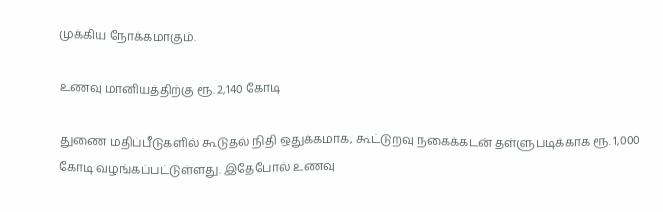முக்கிய நோக்கமாகும்.

உணவு மானியத்திற்கு ரூ. 2,140 கோடி

துணை மதிப்பீடுகளில் கூடுதல் நிதி ஒதுக்கமாக, கூட்டுறவு நகைக்கடன் தள்ளுபடிக்காக ரூ. 1,000 கோடி வழங்கப்பட்டுள்ளது. இதேபோல் உணவு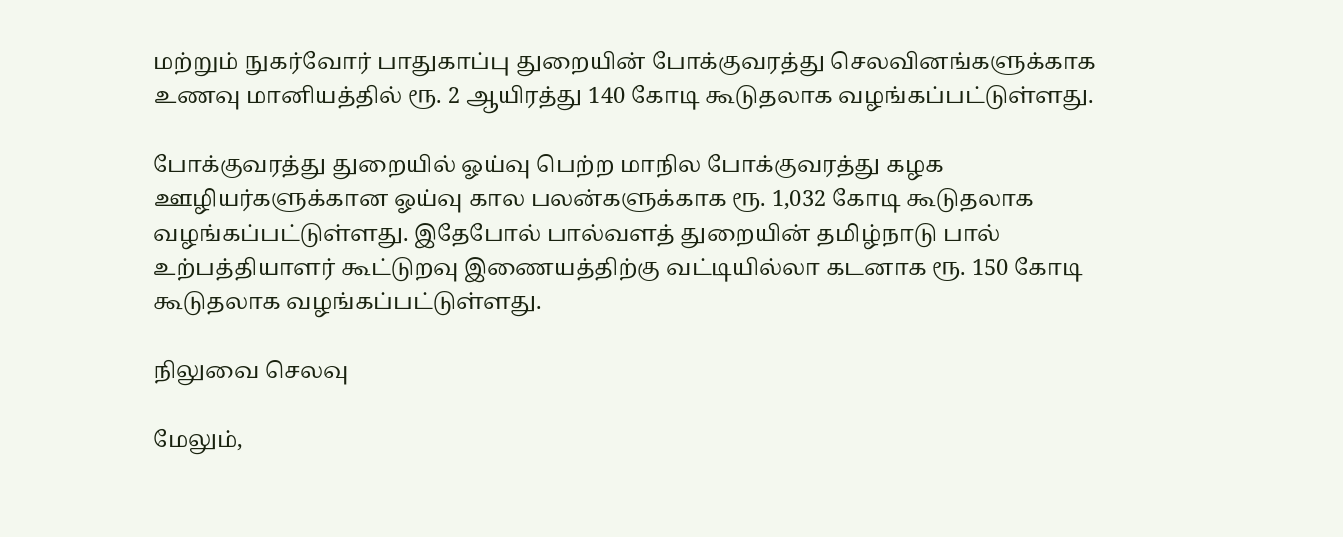மற்றும் நுகர்வோர் பாதுகாப்பு துறையின் போக்குவரத்து செலவினங்களுக்காக உணவு மானியத்தில் ரூ. 2 ஆயிரத்து 140 கோடி கூடுதலாக வழங்கப்பட்டுள்ளது.

போக்குவரத்து துறையில் ஓய்வு பெற்ற மாநில போக்குவரத்து கழக ஊழியர்களுக்கான ஓய்வு கால பலன்களுக்காக ரூ. 1,032 கோடி கூடுதலாக வழங்கப்பட்டுள்ளது. இதேபோல் பால்வளத் துறையின் தமிழ்நாடு பால் உற்பத்தியாளர் கூட்டுறவு இணையத்திற்கு வட்டியில்லா கடனாக ரூ. 150 கோடி கூடுதலாக வழங்கப்பட்டுள்ளது.

நிலுவை செலவு

மேலும்,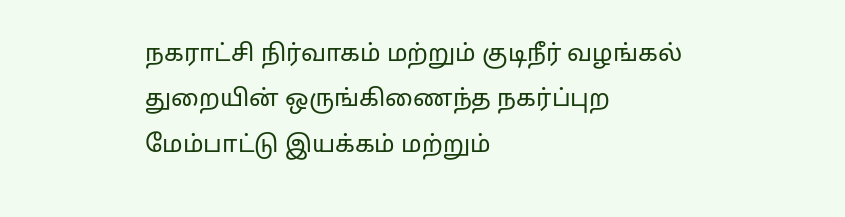நகராட்சி நிர்வாகம் மற்றும் குடிநீர் வழங்கல் துறையின் ஒருங்கிணைந்த நகர்ப்புற மேம்பாட்டு இயக்கம் மற்றும்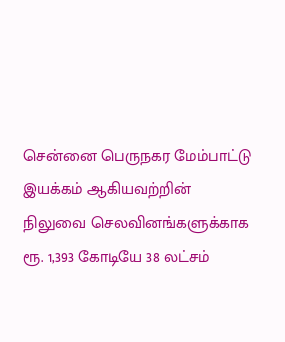சென்னை பெருநகர மேம்பாட்டு இயக்கம் ஆகியவற்றின் நிலுவை செலவினங்களுக்காக ரூ. 1,393 கோடியே 38 லட்சம்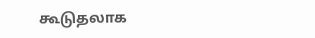கூடுதலாக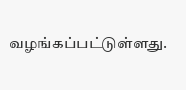வழங்கப்பட்டுள்ளது.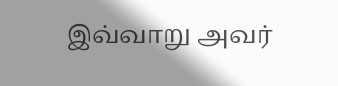இவ்வாறு அவர்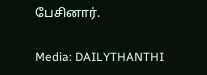பேசினார்.

Media: DAILYTHANTHI